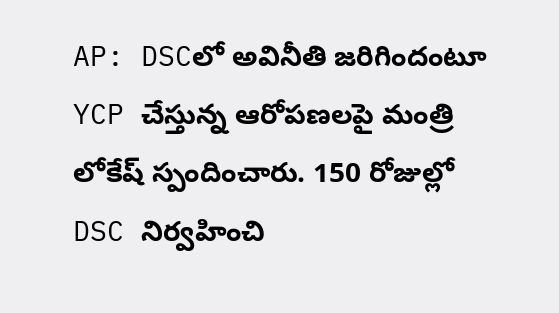AP: DSCలో అవినీతి జరిగిందంటూ YCP చేస్తున్న ఆరోపణలపై మంత్రి లోకేష్ స్పందించారు. 150 రోజుల్లో DSC నిర్వహించి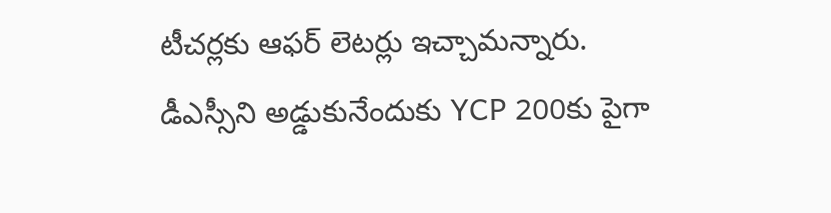టీచర్లకు ఆఫర్ లెటర్లు ఇచ్చామన్నారు. డీఎస్సీని అడ్డుకునేందుకు YCP 200కు పైగా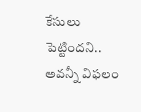కేసులు పెట్టిందని.. అవన్నీ విఫలం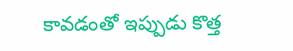కావడంతో ఇప్పుడు కొత్త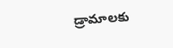డ్రామాలకు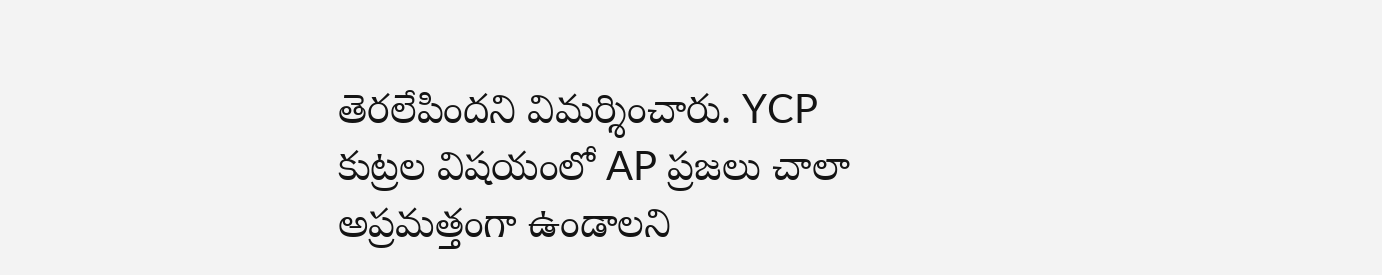తెరలేపిందని విమర్శించారు. YCP కుట్రల విషయంలో AP ప్రజలు చాలా అప్రమత్తంగా ఉండాలని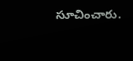సూచించారు.